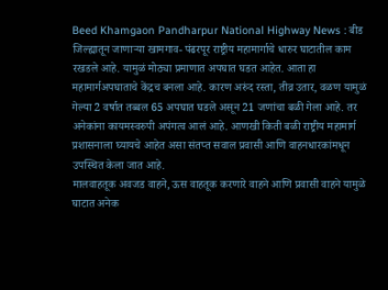Beed Khamgaon Pandharpur National Highway News : बीड जिल्ह्यातून जाणाऱ्या खामगाव- पंढरपूर राष्ट्रीय महामार्गाचे धारुर घाटातील काम रखडले आहे. यामुळं मोठ्या प्रमाणात अपघात घडत आहेत. आता हा महामार्गअपघाताचे केंद्रच बनला आहे. कारण अरुंद रस्ता, तीव्र उतार, वळण यामुळं गेल्या 2 वर्षात तब्बल 65 अपघात घडले असून 21 जणांचा बळी गेला आहे. तर अनेकांना कायमस्वरुपी अपंगत्व आलं आहे. आणखी किती बळी राष्ट्रीय महामार्ग प्रशासनाला घ्यायचे आहेत असा संतप्त सवाल प्रवासी आणि वाहनधारकांमधून उपस्थित केला जात आहे.
मालवाहतूक अवजड वाहने, ऊस वाहतूक करणारे वाहने आणि प्रवासी वाहने यामुळे घाटात अनेक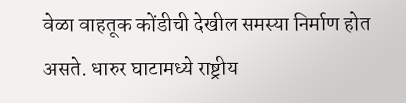वेळा वाहतूक कोंडीची देखील समस्या निर्माण होत असते. धारुर घाटामध्ये राष्ट्रीय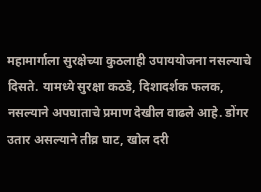महामार्गाला सुरक्षेच्या कुठलाही उपाययोजना नसल्याचे दिसते. यामध्ये सुरक्षा कठडे, दिशादर्शक फलक, नसल्याने अपघाताचे प्रमाण देखील वाढले आहे. डोंगर उतार असल्याने तीव्र घाट, खोल दरी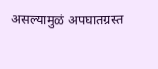असल्यामुळं अपघातग्रस्त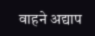वाहने अद्याप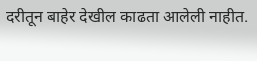दरीतून बाहेर देखील काढता आलेली नाहीत.